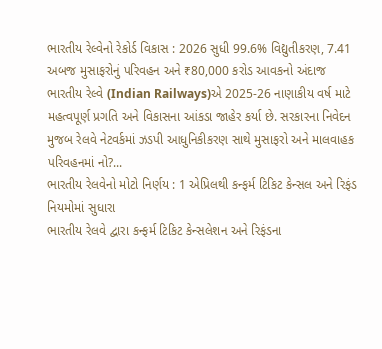ભારતીય રેલ્વેનો રેકોર્ડ વિકાસ : 2026 સુધી 99.6% વિદ્યુતીકરણ, 7.41 અબજ મુસાફરોનું પરિવહન અને ₹80,000 કરોડ આવકનો અંદાજ
ભારતીય રેલ્વે (Indian Railways)એ 2025-26 નાણાકીય વર્ષ માટે મહત્વપૂર્ણ પ્રગતિ અને વિકાસના આંકડા જાહેર કર્યા છે. સરકારના નિવેદન મુજબ રેલવે નેટવર્કમાં ઝડપી આધુનિકીકરણ સાથે મુસાફરો અને માલવાહક પરિવહનમાં નો?...
ભારતીય રેલવેનો મોટો નિર્ણય : 1 એપ્રિલથી કન્ફર્મ ટિકિટ કેન્સલ અને રિફંડ નિયમોમાં સુધારા
ભારતીય રેલવે દ્વારા કન્ફર્મ ટિકિટ કેન્સલેશન અને રિફંડના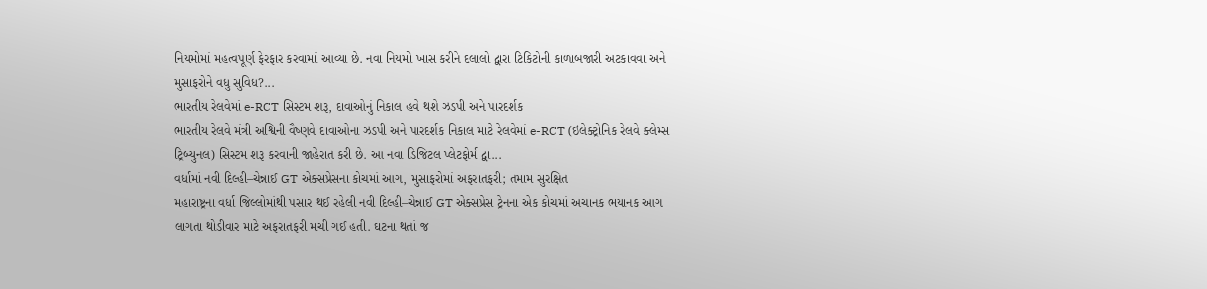નિયમોમાં મહત્વપૂર્ણ ફેરફાર કરવામાં આવ્યા છે. નવા નિયમો ખાસ કરીને દલાલો દ્વારા ટિકિટોની કાળાબજારી અટકાવવા અને મુસાફરોને વધુ સુવિધ?...
ભારતીય રેલવેમાં e-RCT સિસ્ટમ શરૂ, દાવાઓનું નિકાલ હવે થશે ઝડપી અને પારદર્શક
ભારતીય રેલવે મંત્રી અશ્વિની વૈષ્ણવે દાવાઓના ઝડપી અને પારદર્શક નિકાલ માટે રેલવેમાં e-RCT (ઇલેક્ટ્રોનિક રેલવે ક્લેમ્સ ટ્રિબ્યુનલ) સિસ્ટમ શરૂ કરવાની જાહેરાત કરી છે. આ નવા ડિજિટલ પ્લેટફોર્મ દ્વા...
વર્ધામાં નવી દિલ્હી–ચેન્નાઈ GT એક્સપ્રેસના કોચમાં આગ, મુસાફરોમાં અફરાતફરી; તમામ સુરક્ષિત
મહારાષ્ટ્રના વર્ધા જિલ્લોમાંથી પસાર થઈ રહેલી નવી દિલ્હી–ચેન્નાઈ GT એક્સપ્રેસ ટ્રેનના એક કોચમાં અચાનક ભયાનક આગ લાગતા થોડીવાર માટે અફરાતફરી મચી ગઈ હતી. ઘટના થતાં જ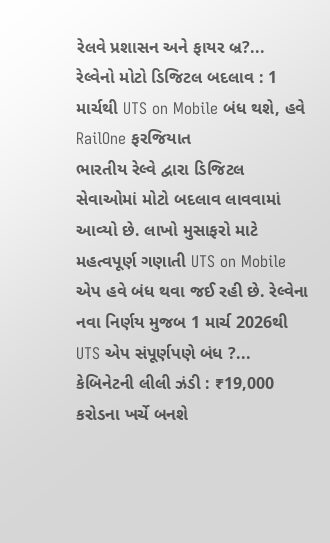રેલવે પ્રશાસન અને ફાયર બ્ર?...
રેલ્વેનો મોટો ડિજિટલ બદલાવ : 1 માર્ચથી UTS on Mobile બંધ થશે, હવે RailOne ફરજિયાત
ભારતીય રેલ્વે દ્વારા ડિજિટલ સેવાઓમાં મોટો બદલાવ લાવવામાં આવ્યો છે. લાખો મુસાફરો માટે મહત્વપૂર્ણ ગણાતી UTS on Mobile એપ હવે બંધ થવા જઈ રહી છે. રેલ્વેના નવા નિર્ણય મુજબ 1 માર્ચ 2026થી UTS એપ સંપૂર્ણપણે બંધ ?...
કેબિનેટની લીલી ઝંડી : ₹19,000 કરોડના ખર્ચે બનશે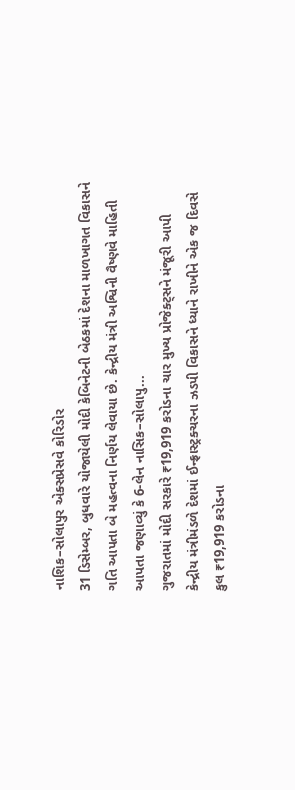નાશિક–સોલાપુર એક્સપ્રેસવે કોરિડોર
31 ડિસેમ્બર, બુધવારે યોજાયેલી મોદી કેબિનેટની બેઠકમાં દેશના માળખાગત વિકાસને ગતિ આપતા બે મહત્વના નિર્ણય લેવાયા છે. કેન્દ્રીય મંત્રી અશ્વિની વૈષ્ણવે માહિતી આપતા જણાવ્યું કે 6-લેન નાસિક–સોલાપુ...
ગુજરાતમાં મોદી સરકારે ₹19,919 કરોડના ચાર મુખ્ય પ્રોજેક્ટ્સને મંજૂરી આપી
કેન્દ્રીય મંત્રીમંડળે દેશમાં ઈન્ફ્રાસ્ટ્રક્ચરના ઝડપી વિકાસને ધ્યાને રાખીને એક જ દિવસે કુલ ₹19,919 કરોડના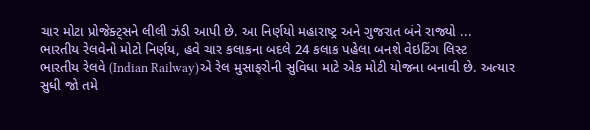ચાર મોટા પ્રોજેક્ટ્સને લીલી ઝંડી આપી છે. આ નિર્ણયો મહારાષ્ટ્ર અને ગુજરાત બંને રાજ્યો ...
ભારતીય રેલવેનો મોટો નિર્ણય, હવે ચાર કલાકના બદલે 24 કલાક પહેલા બનશે વેઇટિંગ લિસ્ટ
ભારતીય રેલવે (Indian Railway)એ રેલ મુસાફરોની સુવિધા માટે એક મોટી યોજના બનાવી છે. અત્યાર સુધી જો તમે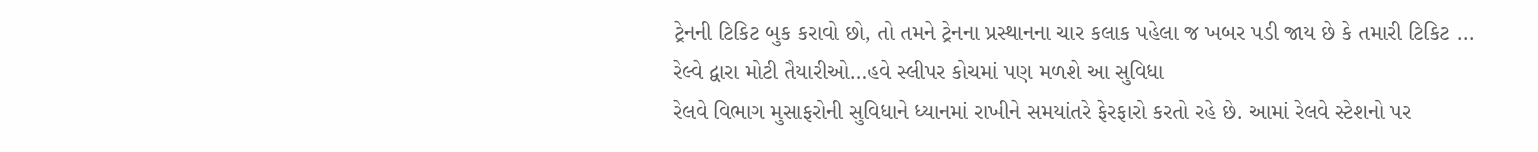ટ્રેનની ટિકિટ બુક કરાવો છો, તો તમને ટ્રેનના પ્રસ્થાનના ચાર કલાક પહેલા જ ખબર પડી જાય છે કે તમારી ટિકિટ ...
રેલ્વે દ્વારા મોટી તૈયારીઓ…હવે સ્લીપર કોચમાં પણ મળશે આ સુવિધા
રેલવે વિભાગ મુસાફરોની સુવિધાને ધ્યાનમાં રાખીને સમયાંતરે ફેરફારો કરતો રહે છે. આમાં રેલવે સ્ટેશનો પર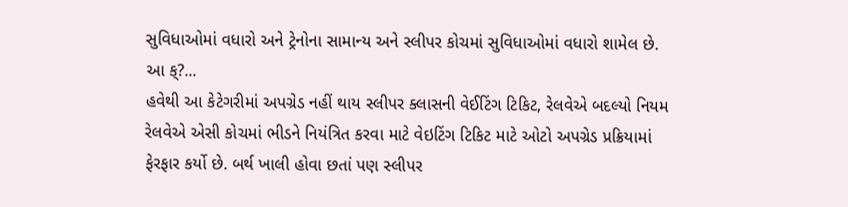સુવિધાઓમાં વધારો અને ટ્રેનોના સામાન્ય અને સ્લીપર કોચમાં સુવિધાઓમાં વધારો શામેલ છે. આ ક્?...
હવેથી આ કેટેગરીમાં અપગ્રેડ નહીં થાય સ્લીપર ક્લાસની વેઈટિંગ ટિકિટ, રેલવેએ બદલ્યો નિયમ
રેલવેએ એસી કોચમાં ભીડને નિયંત્રિત કરવા માટે વેઇટિંગ ટિકિટ માટે ઓટો અપગ્રેડ પ્રક્રિયામાં ફેરફાર કર્યો છે. બર્થ ખાલી હોવા છતાં પણ સ્લીપર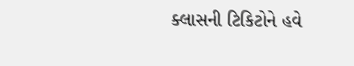ક્લાસની ટિકિટોને હવે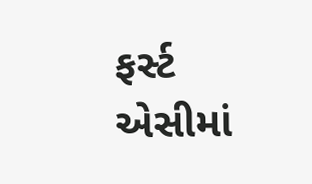ફર્સ્ટ એસીમાં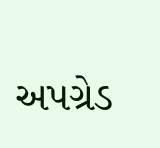અપગ્રેડ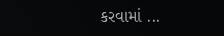કરવામાં ...